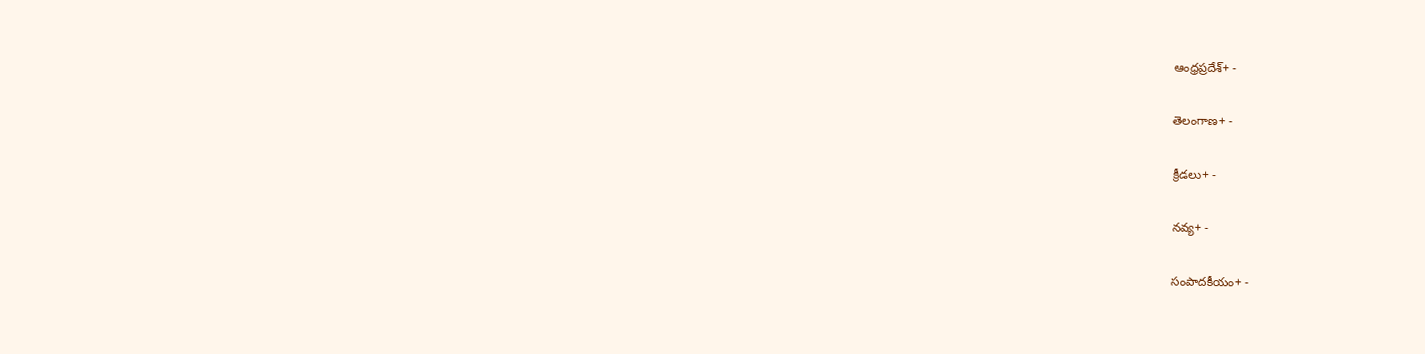ఆంధ్రప్రదేశ్+ -

తెలంగాణ+ -

క్రీడలు+ -

నవ్య+ -

సంపాదకీయం+ -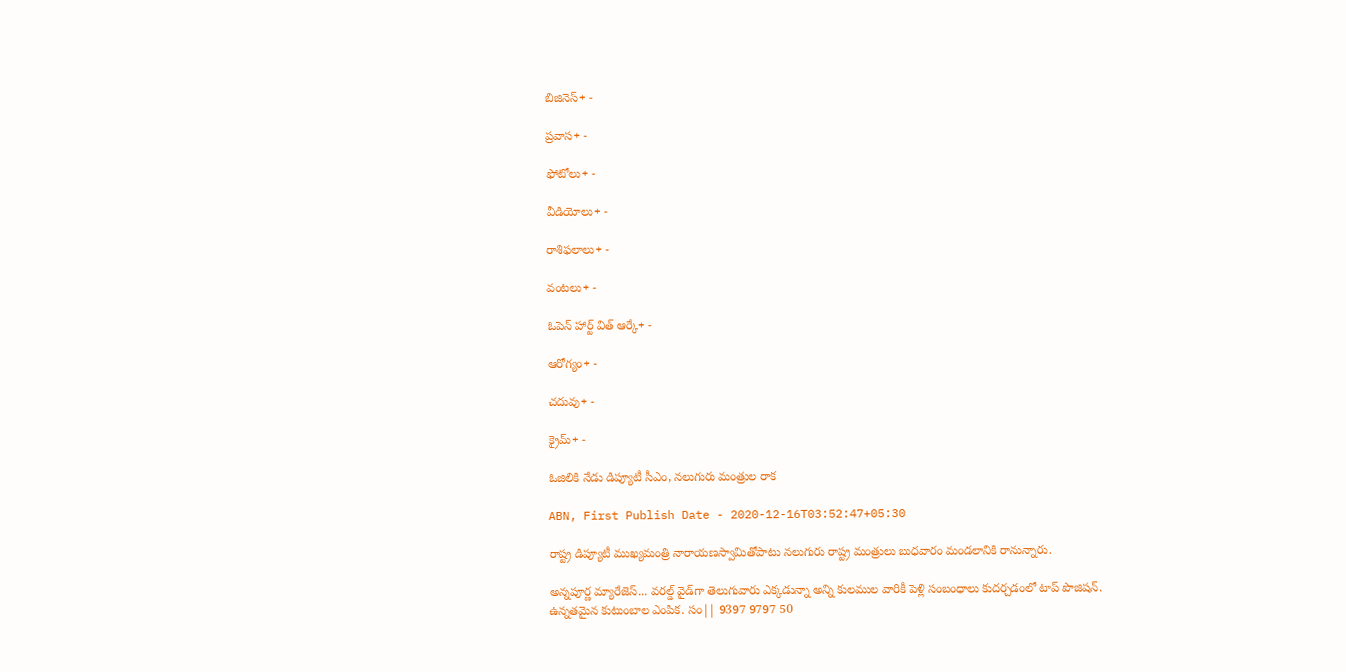బిజినెస్+ -

ప్రవాస+ -

ఫోటోలు+ -

వీడియోలు+ -

రాశిఫలాలు+ -

వంటలు+ -

ఓపెన్ హార్ట్ విత్ ఆర్కే+ -

ఆరోగ్యం+ -

చదువు+ -

క్రైమ్+ -

ఓజిలికి నేడు డిప్యూటీ సీఎం, నలుగురు మంత్రుల రాక

ABN, First Publish Date - 2020-12-16T03:52:47+05:30

రాష్ట్ర డిప్యూటీ ముఖ్యమంత్రి నారాయణస్వామితోపాటు నలుగురు రాష్ట్ర మంత్రులు బుధవారం మండలానికి రానున్నారు.

అన్నపూర్ణ మ్యారేజెస్... వరల్డ్ వైడ్‌గా తెలుగువారు ఎక్కడున్నా అన్ని కులముల వారికీ పెళ్లి సంబంధాలు కుదర్చడంలో టాప్ పొజిషన్. ఉన్నతమైన కుటుంబాల ఎంపిక. సం|| 9397 9797 50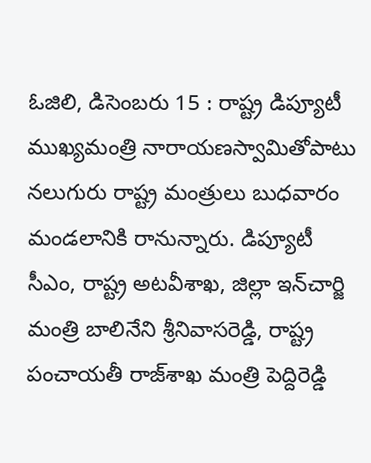ఓజిలి, డిసెంబరు 15 : రాష్ట్ర డిప్యూటీ ముఖ్యమంత్రి నారాయణస్వామితోపాటు నలుగురు రాష్ట్ర మంత్రులు బుధవారం మండలానికి రానున్నారు. డిప్యూటీ సీఎం, రాష్ట్ర అటవీశాఖ, జిల్లా ఇన్‌చార్జి మంత్రి బాలినేని శ్రీనివాసరెడ్డి, రాష్ట్ర పంచాయతీ రాజ్‌శాఖ మంత్రి పెద్దిరెడ్డి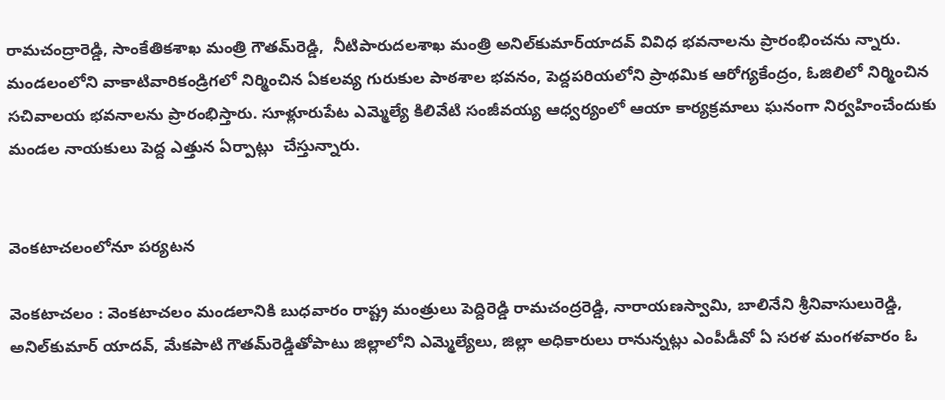రామచంద్రారెడ్డి, సాంకేతికశాఖ మంత్రి గౌతమ్‌రెడ్డి,  నీటిపారుదలశాఖ మంత్రి అనిల్‌కుమార్‌యాదవ్‌ వివిధ భవనాలను ప్రారంభించను న్నారు. మండలంలోని వాకాటివారికండ్రిగలో నిర్మించిన ఏకలవ్య గురుకుల పాఠశాల భవనం, పెద్దపరియలోని ప్రాథమిక ఆరోగ్యకేంద్రం, ఓజిలిలో నిర్మించిన సచివాలయ భవనాలను ప్రారంభిస్తారు. సూళ్లూరుపేట ఎమ్మెల్యే కిలివేటి సంజీవయ్య ఆధ్వర్యంలో ఆయా కార్యక్రమాలు ఘనంగా నిర్వహించేందుకు మండల నాయకులు పెద్ద ఎత్తున ఏర్పాట్లు  చేస్తున్నారు.


వెంకటాచలంలోనూ పర్యటన

వెంకటాచలం : వెంకటాచలం మండలానికి బుధవారం రాష్ట్ర మంత్రులు పెద్దిరెడ్డి రామచంద్రరెడ్డి, నారాయణస్వామి, బాలినేని శ్రీనివాసులురెడ్డి, అనిల్‌కుమార్‌ యాదవ్‌, మేకపాటి గౌతమ్‌రెడ్డితోపాటు జిల్లాలోని ఎమ్మెల్యేలు, జిల్లా అధికారులు రానున్నట్లు ఎంపీడీవో ఏ సరళ మంగళవారం ఓ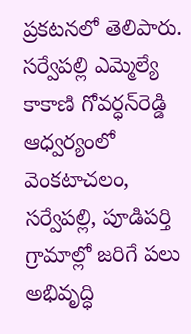ప్రకటనలో తెలిపారు. సర్వేపల్లి ఎమ్మెల్యే కాకాణి గోవర్ధన్‌రెడ్డి ఆధ్వర్యంలో వెంకటాచలం, సర్వేపల్లి, పూడిపర్తి గ్రామాల్లో జరిగే పలు అభివృద్ధి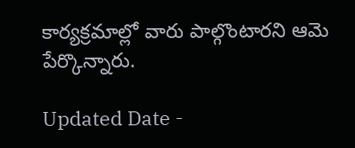కార్యక్రమాల్లో వారు పాల్గొంటారని ఆమె పేర్కొన్నారు.

Updated Date -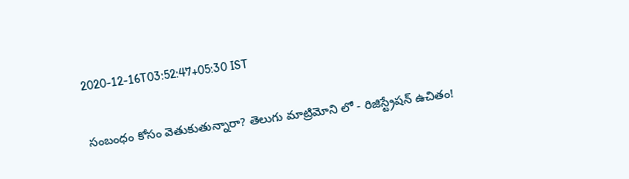2020-12-16T03:52:47+05:30 IST

సంబంధం కోసం వెతుకుతున్నారా? తెలుగు మాట్రిమోని లో - రిజిస్ట్రేషన్ ఉచితం!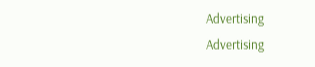Advertising
Advertising